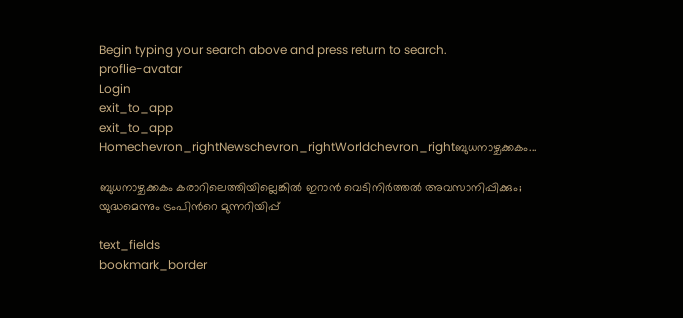Begin typing your search above and press return to search.
proflie-avatar
Login
exit_to_app
exit_to_app
Homechevron_rightNewschevron_rightWorldchevron_rightബുധനാഴ്ചക്കകം...

ബുധനാഴ്ചക്കകം കരാറിലെത്തിയില്ലെങ്കിൽ ഇറാൻ വെടിനിർത്തൽ അവസാനിപ്പിക്കും; യുദ്ധമെന്നും ട്രംപിന്‍റെ മുന്നറിയിപ്പ്

text_fields
bookmark_border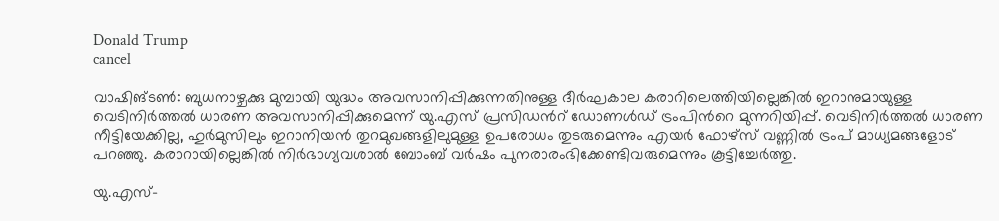Donald Trump
cancel

വാഷിങ്ടൺ: ബുധനാഴ്ചക്കു മുമ്പായി യുദ്ധം അവസാനിപ്പിക്കുന്നതിനുള്ള ദീർഘകാല കരാറിലെത്തിയില്ലെങ്കിൽ ഇറാനുമായുള്ള വെടിനിർത്തൽ ധാരണ അവസാനിപ്പിക്കുമെന്ന് യു.എസ് പ്രസിഡന്‍റ് ഡോണൾഡ് ട്രംപിന്‍റെ മുന്നറിയിപ്പ്. വെടിനിർത്തൽ ധാരണ നീട്ടിയേക്കില്ല, ഹുർമുസിലും ഇറാനിയൻ തുറമുഖങ്ങളിലുമുള്ള ഉപരോധം തുടരുമെന്നും എയർ ഫോഴ്സ് വണ്ണിൽ ട്രംപ് മാധ്യമങ്ങളോട് പറഞ്ഞു. കരാറായില്ലെങ്കിൽ നിർഭാഗ്യവശാൽ ബോംബ് വർഷം പുനരാരംഭിക്കേണ്ടിവരുമെന്നും കൂട്ടിച്ചേർത്തു.

യു.എസ്-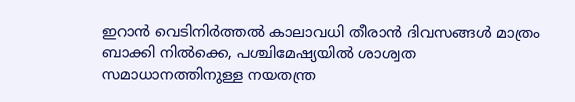ഇറാൻ വെടിനിർത്തൽ കാലാവധി തീരാൻ ദിവസങ്ങൾ മാത്രം ബാക്കി നിൽക്കെ, പശ്ചിമേഷ്യയിൽ ശാശ്വത സമാധാനത്തിനുള്ള നയതന്ത്ര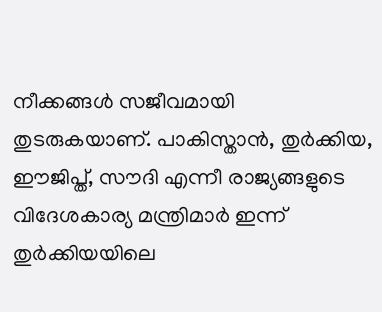നീക്കങ്ങൾ സജീവമായി തുടരുകയാണ്. പാകിസ്താൻ, തുർക്കിയ, ഈജിപ്ത്, സൗദി എന്നീ രാജ്യങ്ങളുടെ വിദേശകാര്യ മന്ത്രിമാർ ഇന്ന് തുർക്കിയയിലെ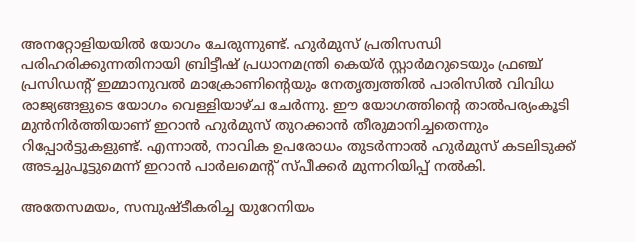അനറ്റോളിയയിൽ യോഗം ചേരുന്നുണ്ട്. ഹുർമുസ് പ്രതിസന്ധി പരിഹരിക്കുന്നതിനായി ബ്രിട്ടീഷ് പ്രധാനമന്ത്രി കെയ്ർ സ്റ്റാർമറുടെയും ഫ്രഞ്ച് പ്രസിഡന്റ് ഇമ്മാനുവൽ മാക്രോണിന്റെയും നേതൃത്വത്തിൽ പാരിസിൽ വിവിധ രാജ്യങ്ങളുടെ യോഗം വെള്ളിയാഴ്ച ചേർന്നു. ഈ യോഗത്തിന്റെ താൽപര്യംകൂടി മുൻനിർത്തിയാണ് ഇറാൻ ഹുർമുസ് തുറക്കാൻ തീരുമാനിച്ചതെന്നും റിപ്പോർട്ടുകളുണ്ട്. എന്നാൽ, നാവിക ഉപരോധം തുടർന്നാൽ ഹുർമുസ് കടലിടുക്ക് അടച്ചുപൂട്ടുമെന്ന് ഇറാൻ പാർലമെന്‍റ് സ്പീക്കർ മുന്നറിയിപ്പ് നൽകി.

അതേസമയം, സമ്പുഷ്ടീകരിച്ച യുറേനിയം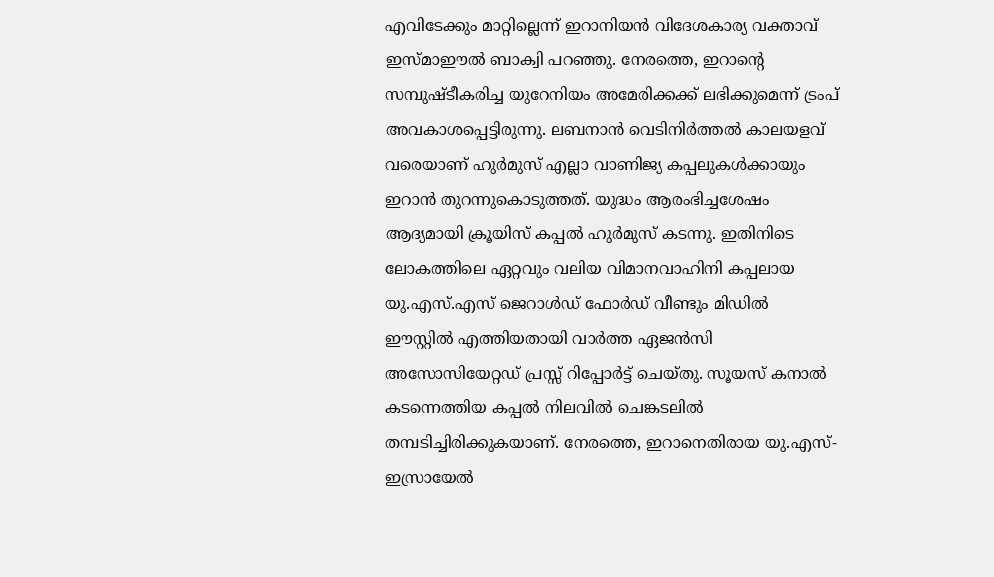എവിടേക്കും മാറ്റില്ലെന്ന് ഇറാനിയൻ വിദേശകാര്യ വക്താവ് ഇസ്മാഈൽ ബാക്വി പറഞ്ഞു. നേരത്തെ, ഇറാന്റെ സമ്പുഷ്ടീകരിച്ച യുറേനിയം അമേരിക്കക്ക് ലഭിക്കുമെന്ന് ട്രംപ് അവകാശപ്പെട്ടിരുന്നു. ലബനാൻ വെടിനിർത്തൽ കാലയളവ് വരെയാണ് ഹുർമുസ് എല്ലാ വാണിജ്യ കപ്പലുകൾക്കായും ഇറാൻ തുറന്നുകൊടുത്തത്. യുദ്ധം ആരംഭിച്ചശേഷം ആദ്യമായി ക്രൂയിസ് കപ്പൽ ഹുർമുസ് കടന്നു. ഇതിനിടെ ലോകത്തിലെ ഏറ്റവും വലിയ വിമാനവാഹിനി കപ്പലായ യു.എസ്.എസ് ജെറാൾഡ് ഫോർഡ് വീണ്ടും മിഡിൽ ഈസ്റ്റിൽ എത്തിയതായി വാർത്ത ഏജൻസി അസോസിയേറ്റഡ് പ്രസ്സ് റിപ്പോർട്ട് ചെയ്തു. സൂയസ് കനാൽ കടന്നെത്തിയ കപ്പൽ നിലവിൽ ചെങ്കടലിൽ തമ്പടിച്ചിരിക്കുകയാണ്. നേരത്തെ, ഇറാനെതിരായ യു.എസ്-ഇസ്രായേൽ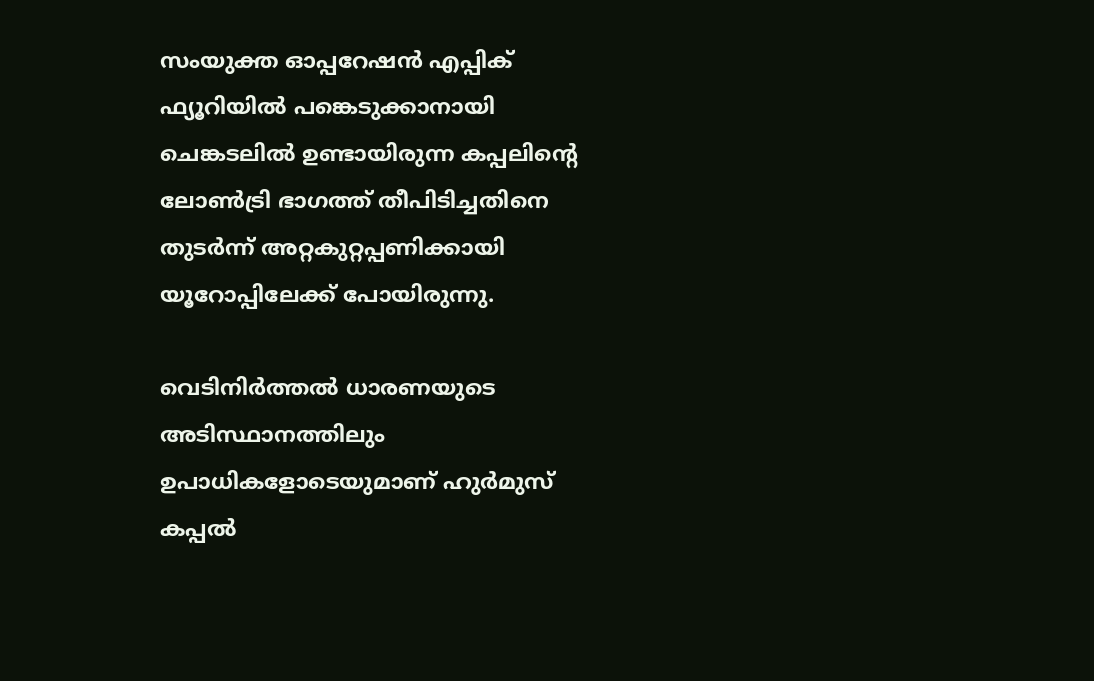സംയുക്ത ഓപ്പറേഷൻ എപ്പിക് ഫ്യൂറിയിൽ പങ്കെടുക്കാനായി ചെങ്കടലിൽ ഉണ്ടായിരുന്ന കപ്പലിന്‍റെ ലോൺട്രി ഭാഗത്ത് തീപിടിച്ചതിനെ തുടർന്ന് അറ്റകുറ്റപ്പണിക്കായി യൂറോപ്പിലേക്ക് പോയിരുന്നു.

വെടിനിർത്തൽ ധാരണയുടെ അടിസ്ഥാനത്തിലും ഉപാധികളോടെയുമാണ് ഹുർമുസ് കപ്പൽ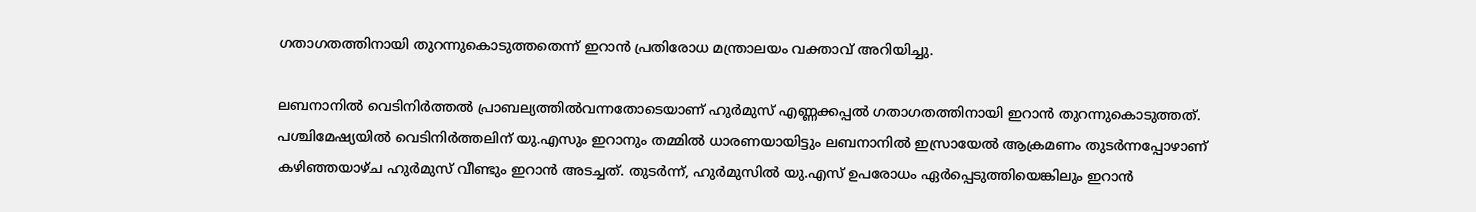ഗതാഗതത്തിനായി തുറന്നുകൊടുത്തതെന്ന് ഇറാൻ പ്രതിരോധ മന്ത്രാലയം വക്താവ് അറിയിച്ചു.

ലബനാനിൽ വെടിനിർത്തൽ പ്രാബല്യത്തിൽവന്നതോടെയാണ് ഹുർമുസ് എണ്ണക്കപ്പൽ ഗതാഗതത്തിനായി ഇറാൻ തുറന്നുകൊടുത്തത്. പശ്ചിമേഷ്യയിൽ വെടിനിർത്തലിന് യു.എസും ഇറാനും തമ്മിൽ ധാരണയായിട്ടും ലബനാനിൽ ഇസ്രായേൽ ആക്രമണം തുടർന്നപ്പോഴാണ് കഴിഞ്ഞയാഴ്ച ഹുർമുസ് വീണ്ടും ഇറാൻ അടച്ചത്. തുടർന്ന്, ഹുർമുസിൽ യു.എസ് ഉപരോധം ഏർപ്പെടുത്തിയെങ്കിലും ഇറാൻ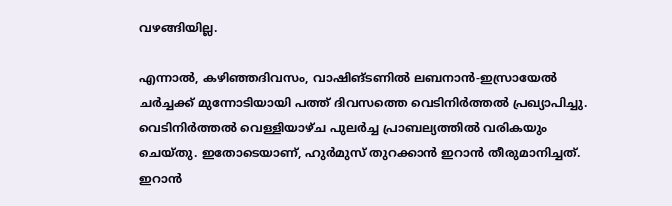വഴങ്ങിയില്ല.

എന്നാൽ, കഴിഞ്ഞദിവസം, വാഷിങ്ടണിൽ ലബനാൻ-ഇസ്രായേൽ ചർച്ചക്ക് മുന്നോടിയായി പത്ത് ദിവസത്തെ വെടിനിർത്തൽ പ്രഖ്യാപിച്ചു. വെടിനിർത്തൽ വെള്ളിയാഴ്ച പുലർച്ച പ്രാബല്യത്തിൽ വരികയും ചെയ്തു. ഇതോടെയാണ്, ഹുർമുസ് തുറക്കാൻ ഇറാൻ തീരുമാനിച്ചത്. ഇറാൻ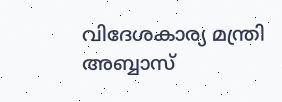വിദേശകാര്യ മന്ത്രി അബ്ബാസ്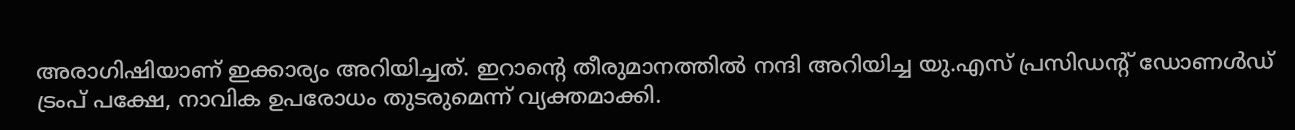അരാഗിഷിയാണ് ഇക്കാര്യം അറിയിച്ചത്. ഇറാന്റെ തീരുമാനത്തിൽ നന്ദി അറിയിച്ച യു.എസ് പ്രസിഡന്റ് ഡോണൾഡ് ട്രംപ് പക്ഷേ, നാവിക ഉപരോധം തുടരുമെന്ന് വ്യക്തമാക്കി.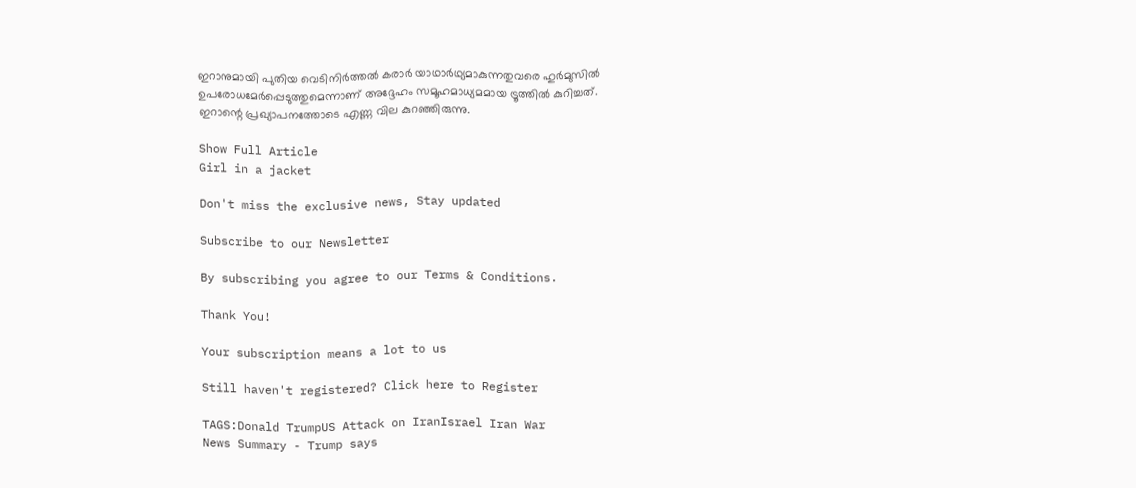ഇറാനുമായി പുതിയ വെടിനിർത്തൽ കരാർ യാഥാർഥ്യമാകുന്നതുവരെ ഹുർമുസിൽ ഉപരോധമേർപ്പെടുത്തുമെന്നാണ് അദ്ദേഹം സമൂഹമാധ്യമമായ ട്രൂത്തിൽ കുറിച്ചത്. ഇറാന്റെ പ്രഖ്യാപനത്തോടെ എണ്ണ വില കുറഞ്ഞിരുന്നു.

Show Full Article
Girl in a jacket

Don't miss the exclusive news, Stay updated

Subscribe to our Newsletter

By subscribing you agree to our Terms & Conditions.

Thank You!

Your subscription means a lot to us

Still haven't registered? Click here to Register

TAGS:Donald TrumpUS Attack on IranIsrael Iran War
News Summary - Trump says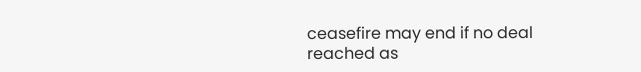ceasefire may end if no deal reached as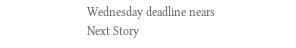Wednesday deadline nears
Next Story